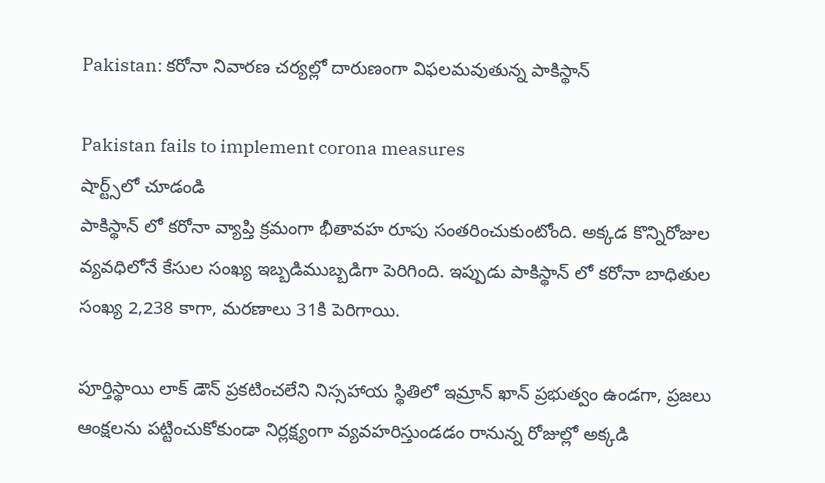Pakistan: కరోనా నివారణ చర్యల్లో దారుణంగా విఫలమవుతున్న పాకిస్థాన్

Pakistan fails to implement corona measures
షార్ట్స్‌లో చూడండి
పాకిస్థాన్ లో కరోనా వ్యాప్తి క్రమంగా భీతావహ రూపు సంతరించుకుంటోంది. అక్కడ కొన్నిరోజుల వ్యవధిలోనే కేసుల సంఖ్య ఇబ్బడిముబ్బడిగా పెరిగింది. ఇప్పుడు పాకిస్థాన్ లో కరోనా బాధితుల సంఖ్య 2,238 కాగా, మరణాలు 31కి పెరిగాయి.

పూర్తిస్థాయి లాక్ డౌన్ ప్రకటించలేని నిస్సహాయ స్థితిలో ఇమ్రాన్ ఖాన్ ప్రభుత్వం ఉండగా, ప్రజలు ఆంక్షలను పట్టించుకోకుండా నిర్లక్ష్యంగా వ్యవహరిస్తుండడం రానున్న రోజుల్లో అక్కడి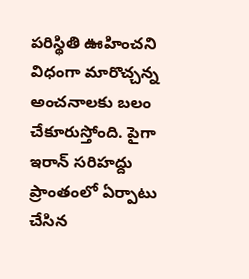పరిస్థితి ఊహించని విధంగా మారొచ్చన్న అంచనాలకు బలం చేకూరుస్తోంది. పైగా ఇరాన్ సరిహద్దు ప్రాంతంలో ఏర్పాటు చేసిన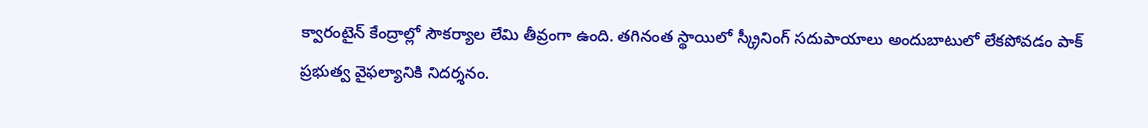క్వారంటైన్ కేంద్రాల్లో సౌకర్యాల లేమి తీవ్రంగా ఉంది. తగినంత స్థాయిలో స్క్రీనింగ్ సదుపాయాలు అందుబాటులో లేకపోవడం పాక్ ప్రభుత్వ వైఫల్యానికి నిదర్శనం.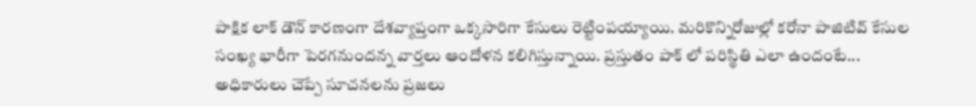పాక్షిక లాక్ డౌన్ కారణంగా దేశవ్యాప్తంగా ఒక్కసారిగా కేసులు రెట్టింపయ్యాయి. మరికొన్నిరోజుల్లో కరోనా పాజిటివ్ కేసుల సంఖ్య భారీగా పెరగనుందన్న వార్తలు ఆందోళన కలిగిస్తున్నాయి. ప్రస్తుతం పాక్ లో పరిస్థితి ఎలా ఉందంటే... అధికారులు చెప్పే సూచనలను ప్రజలు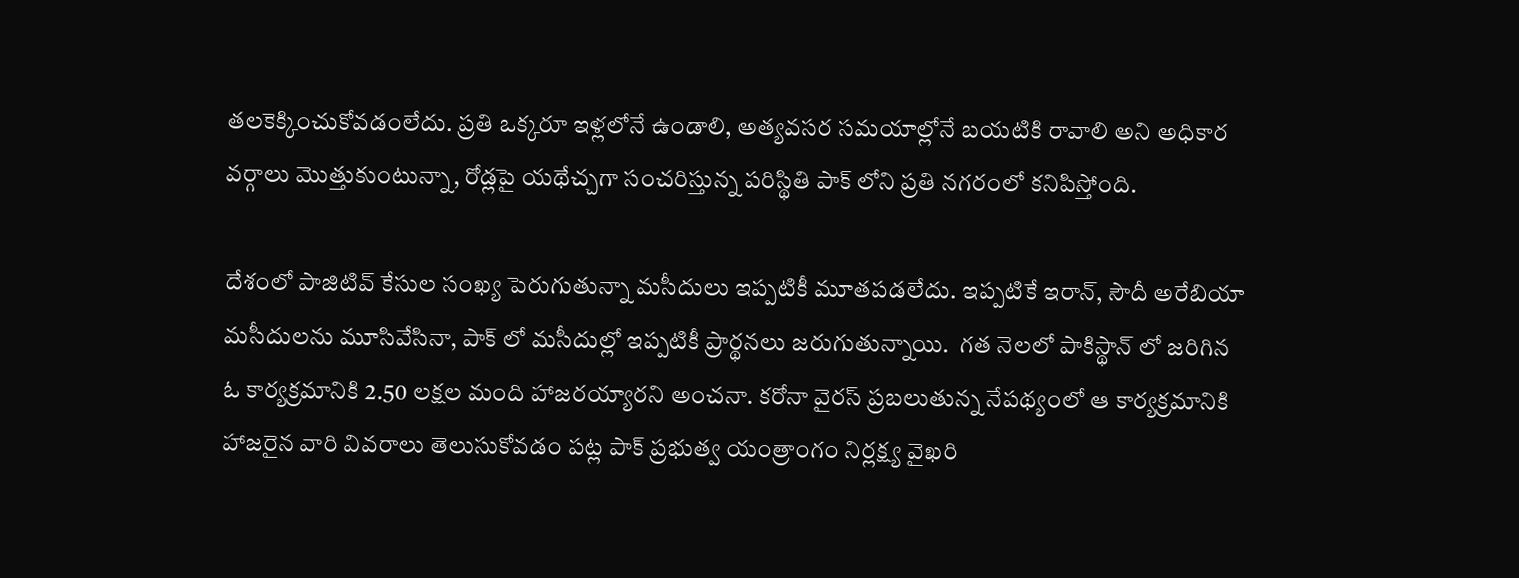తలకెక్కించుకోవడంలేదు. ప్రతి ఒక్కరూ ఇళ్లలోనే ఉండాలి, అత్యవసర సమయాల్లోనే బయటికి రావాలి అని అధికార వర్గాలు మొత్తుకుంటున్నా, రోడ్లపై యథేచ్చగా సంచరిస్తున్న పరిస్థితి పాక్ లోని ప్రతి నగరంలో కనిపిస్తోంది.

దేశంలో పాజిటివ్ కేసుల సంఖ్య పెరుగుతున్నా మసీదులు ఇప్పటికీ మూతపడలేదు. ఇప్పటికే ఇరాన్, సౌదీ అరేబియా మసీదులను మూసివేసినా, పాక్ లో మసీదుల్లో ఇప్పటికీ ప్రార్థనలు జరుగుతున్నాయి.  గత నెలలో పాకిస్థాన్ లో జరిగిన ఓ కార్యక్రమానికి 2.50 లక్షల మంది హాజరయ్యారని అంచనా. కరోనా వైరస్ ప్రబలుతున్న నేపథ్యంలో ఆ కార్యక్రమానికి హాజరైన వారి వివరాలు తెలుసుకోవడం పట్ల పాక్ ప్రభుత్వ యంత్రాంగం నిర్లక్ష్య వైఖరి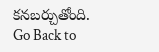కనబర్చుతోంది.
Go Back to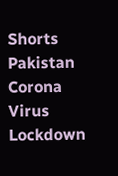Shorts
Pakistan
Corona Virus
Lockdown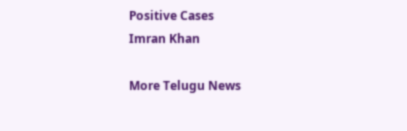Positive Cases
Imran Khan

More Telugu News